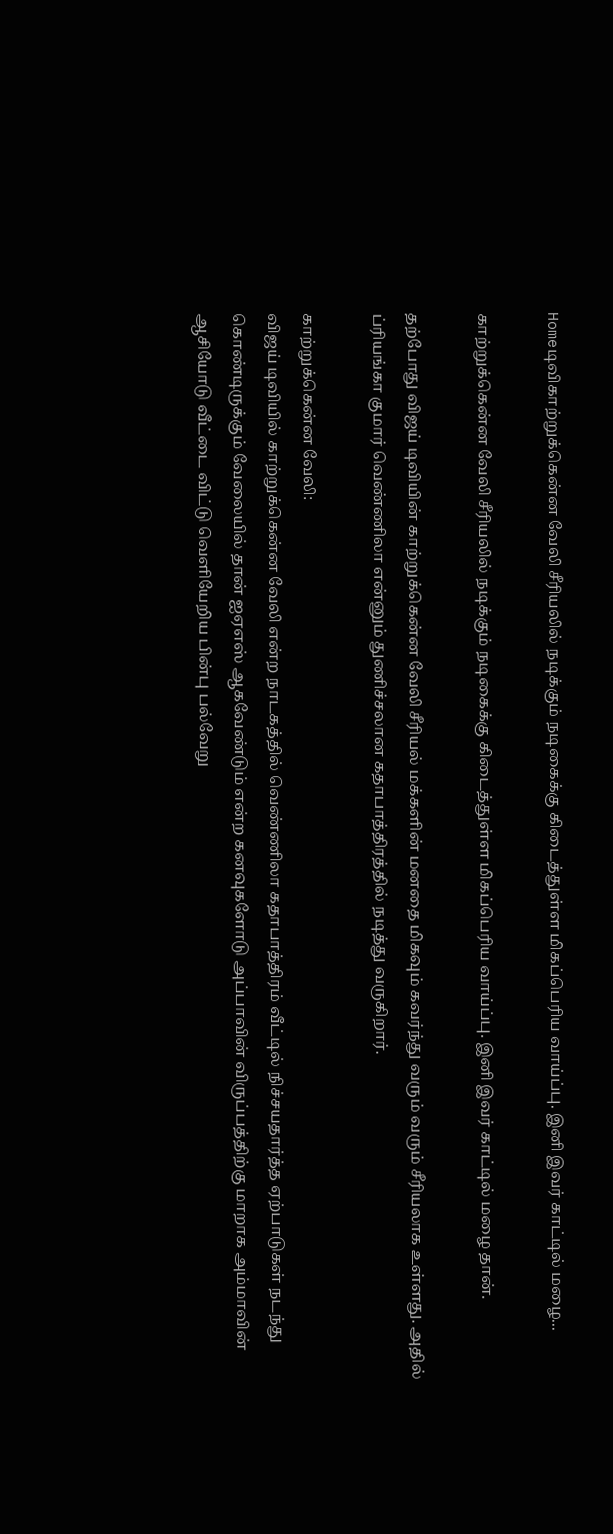Homeடிவிகாற்றுக்கென்ன வேலி சீரியலில் நடிக்கும் நடிகைக்கு கிடைத்துள்ள மிகப்பெரிய வாய்ப்பு. இனி இவர் காட்டில் மழை...

காற்றுக்கென்ன வேலி சீரியலில் நடிக்கும் நடிகைக்கு கிடைத்துள்ள மிகப்பெரிய வாய்ப்பு. இனி இவர் காட்டில் மழை தான்.

தற்போது விஜய் டிவியின் காற்றுக்கென்ன வேலி சீரியல் மக்களின் மனதை மிகவும் கவர்ந்து வரும் வரும் சீரியலாக உள்ளது. அதில் ப்ரியங்கா குமார் வெண்ணிலா என்னும் துணிச்சலான கதாபாத்திரத்தில் நடித்து வருகிறார்.

காற்றுக்கென்ன வேலி:
விஜய் டிவியில் காற்றுக்கென்ன வேலி என்ற நாடகத்தில் வெண்ணிலா கதாபாத்திரம் வீட்டில் நிச்சயதார்த்த ஏற்பாடுகள் நடந்து கொண்டிருக்கும் வேலையில் தான் ஐஏஎஸ் ஆகவேண்டும் என்ற கனவுகளோடு அப்பாவின் விருப்பத்திற்கு மாறாக அம்மாவின் ஆசியோடு வீட்டை விட்டு வெளியேறிய பின்பு பல்வேறு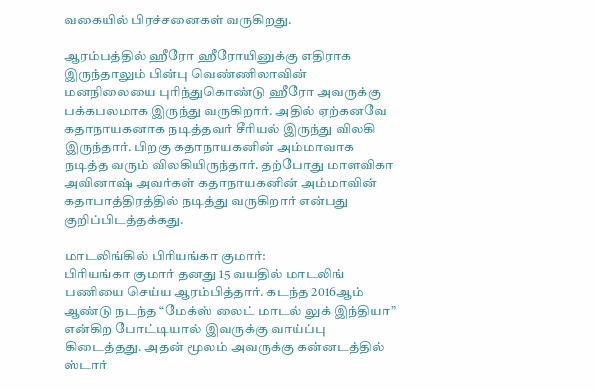வகையில் பிரச்சனைகள் வருகிறது.

ஆரம்பத்தில் ஹீரோ ஹீரோயினுக்கு எதிராக இருந்தாலும் பின்பு வெண்ணிலாவின் மனநிலையை புரிந்துகொண்டு ஹீரோ அவருக்கு பக்கபலமாக இருந்து வருகிறார். அதில் ஏற்கனவே கதாநாயகனாக நடித்தவர் சீரியல் இருந்து விலகி இருந்தார். பிறகு கதாநாயகனின் அம்மாவாக நடித்த வரும் விலகியிருந்தார். தற்போது மாளவிகா அவினாஷ் அவர்கள் கதாநாயகனின் அம்மாவின் கதாபாத்திரத்தில் நடித்து வருகிறார் என்பது குறிப்பிடத்தக்கது.

மாடலிங்கில் பிரியங்கா குமார்:
பிரியங்கா குமார் தனது 15 வயதில் மாடலிங் பணியை செய்ய ஆரம்பித்தார். கடந்த 2016ஆம் ஆண்டு நடந்த “மேக்ஸ் லைட் மாடல் லுக் இந்தியா” என்கிற போட்டியால் இவருக்கு வாய்ப்பு கிடைத்தது. அதன் மூலம் அவருக்கு கன்னடத்தில் ஸ்டார்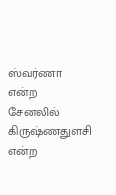ஸ்வர்ணா என்ற சேனலில் கிருஷ்ணதுளசி என்ற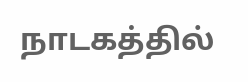நாடகத்தில்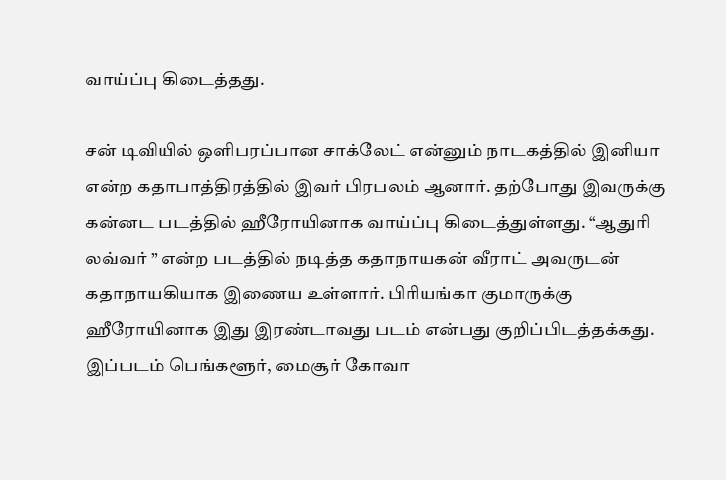வாய்ப்பு கிடைத்தது.

சன் டிவியில் ஒளிபரப்பான சாக்லேட் என்னும் நாடகத்தில் இனியா என்ற கதாபாத்திரத்தில் இவர் பிரபலம் ஆனார். தற்போது இவருக்கு கன்னட படத்தில் ஹீரோயினாக வாய்ப்பு கிடைத்துள்ளது. “ஆதுரி லவ்வர் ” என்ற படத்தில் நடித்த கதாநாயகன் வீராட் அவருடன் கதாநாயகியாக இணைய உள்ளார். பிரியங்கா குமாருக்கு ஹீரோயினாக இது இரண்டாவது படம் என்பது குறிப்பிடத்தக்கது. இப்படம் பெங்களூர், மைசூர் கோவா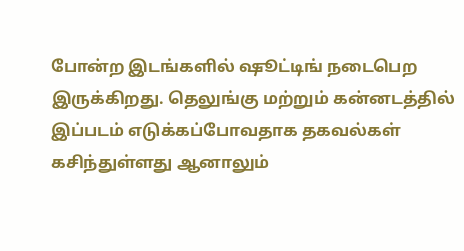போன்ற இடங்களில் ஷூட்டிங் நடைபெற இருக்கிறது. தெலுங்கு மற்றும் கன்னடத்தில் இப்படம் எடுக்கப்போவதாக தகவல்கள் கசிந்துள்ளது ஆனாலும்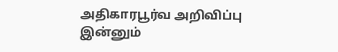அதிகாரபூர்வ அறிவிப்பு இன்னும்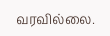வரவில்லை.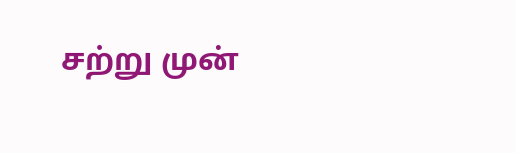சற்று முன்